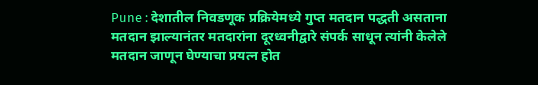Pune : देशातील निवडणूक प्रक्रियेमध्ये गुप्त मतदान पद्धती असताना मतदान झाल्यानंतर मतदारांना दूरध्वनीद्वारे संपर्क साधून त्यांनी केलेले मतदान जाणून घेण्याचा प्रयत्न होत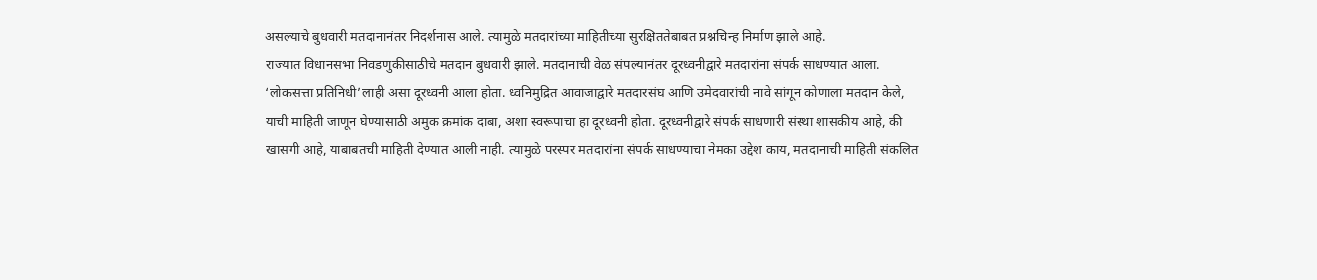असल्याचे बुधवारी मतदानानंतर निदर्शनास आले. त्यामुळे मतदारांच्या माहितीच्या सुरक्षिततेबाबत प्रश्नचिन्ह निर्माण झाले आहे.
राज्यात विधानसभा निवडणुकीसाठीचे मतदान बुधवारी झाले. मतदानाची वेळ संपल्यानंतर दूरध्वनीद्वारे मतदारांना संपर्क साधण्यात आला. ‘लोकसत्ता प्रतिनिधी’लाही असा दूरध्वनी आला होता. ध्वनिमुद्रित आवाजाद्वारे मतदारसंघ आणि उमेदवारांची नावे सांगून कोणाला मतदान केले, याची माहिती जाणून घेण्यासाठी अमुक क्रमांक दाबा, अशा स्वरूपाचा हा दूरध्वनी होता. दूरध्वनीद्वारे संपर्क साधणारी संस्था शासकीय आहे, की खासगी आहे, याबाबतची माहिती देण्यात आली नाही. त्यामुळे परस्पर मतदारांना संपर्क साधण्याचा नेमका उद्देश काय, मतदानाची माहिती संकलित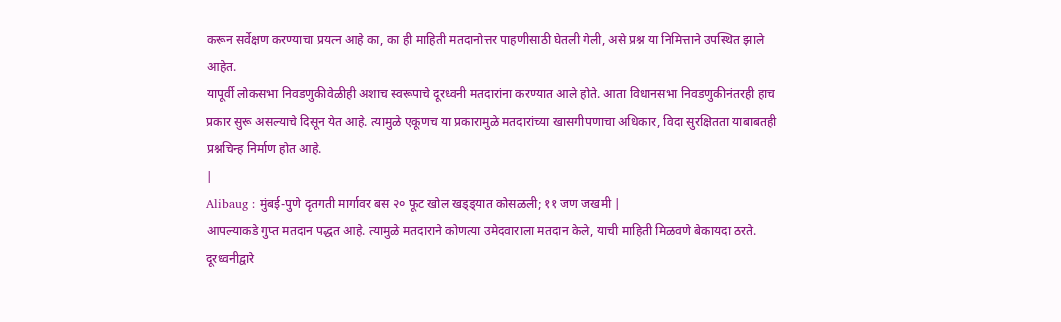करून सर्वेक्षण करण्याचा प्रयत्न आहे का, का ही माहिती मतदानोत्तर पाहणीसाठी घेतली गेली, असे प्रश्न या निमित्ताने उपस्थित झाले आहेत.
यापूर्वी लोकसभा निवडणुकीवेळीही अशाच स्वरूपाचे दूरध्वनी मतदारांना करण्यात आले होते. आता विधानसभा निवडणुकीनंतरही हाच प्रकार सुरू असल्याचे दिसून येत आहे. त्यामुळे एकूणच या प्रकारामुळे मतदारांच्या खासगीपणाचा अधिकार, विदा सुरक्षितता याबाबतही प्रश्नचिन्ह निर्माण होत आहे.
|
Alibaug : मुंबई-पुणे दृतगती मार्गावर बस २० फूट खोल खड्ड्यात कोसळली; ११ जण जखमी |
आपल्याकडे गुप्त मतदान पद्धत आहे. त्यामुळे मतदाराने कोणत्या उमेदवाराला मतदान केले, याची माहिती मिळवणे बेकायदा ठरते. दूरध्वनीद्वारे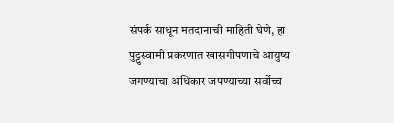संपर्क साधून मतदानाची माहिती घेणे, हा पुट्टुस्वामी प्रकरणात खासगीपणाचे आयुष्य जगण्याचा अधिकार जपण्याच्या सर्वोच्च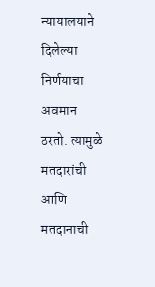न्यायालयाने दिलेल्या निर्णयाचा अवमान ठरतो. त्यामुळे मतदारांची आणि मतदानाची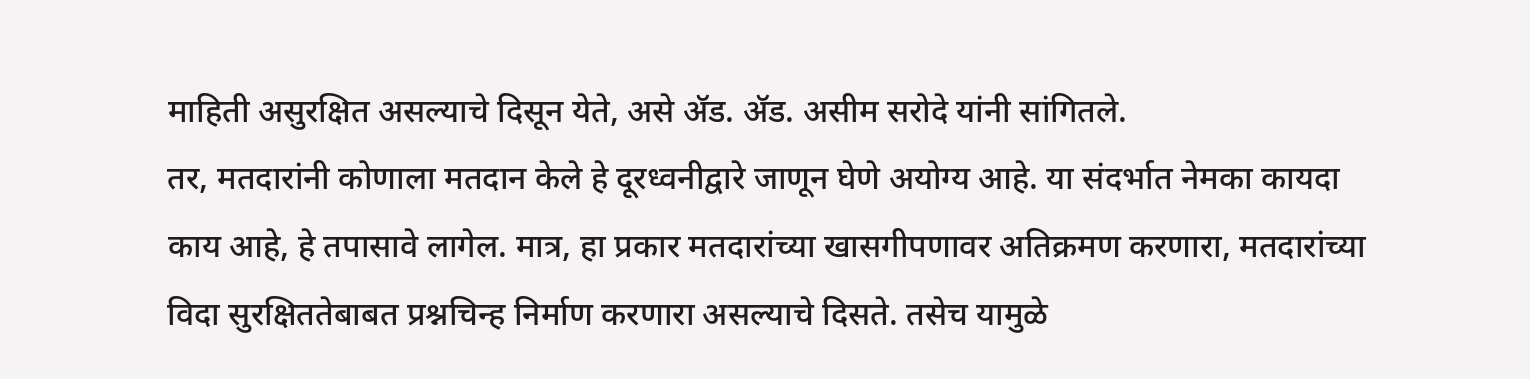माहिती असुरक्षित असल्याचे दिसून येते, असे ॲड. ॲड. असीम सरोदे यांनी सांगितले.
तर, मतदारांनी कोणाला मतदान केले हे दूरध्वनीद्वारे जाणून घेणे अयोग्य आहे. या संदर्भात नेमका कायदा काय आहे, हे तपासावे लागेल. मात्र, हा प्रकार मतदारांच्या खासगीपणावर अतिक्रमण करणारा, मतदारांच्या विदा सुरक्षिततेबाबत प्रश्नचिन्ह निर्माण करणारा असल्याचे दिसते. तसेच यामुळे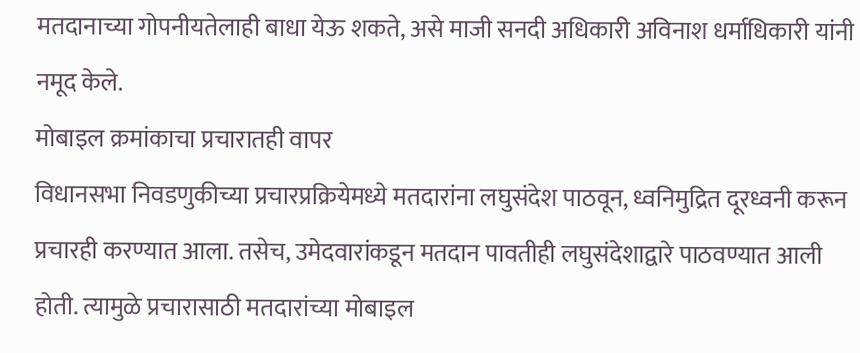मतदानाच्या गोपनीयतेलाही बाधा येऊ शकते, असे माजी सनदी अधिकारी अविनाश धर्माधिकारी यांनी नमूद केले.
मोबाइल क्रमांकाचा प्रचारातही वापर
विधानसभा निवडणुकीच्या प्रचारप्रक्रियेमध्ये मतदारांना लघुसंदेश पाठवून, ध्वनिमुद्रित दूरध्वनी करून प्रचारही करण्यात आला. तसेच, उमेदवारांकडून मतदान पावतीही लघुसंदेशाद्वारे पाठवण्यात आली होती. त्यामुळे प्रचारासाठी मतदारांच्या मोबाइल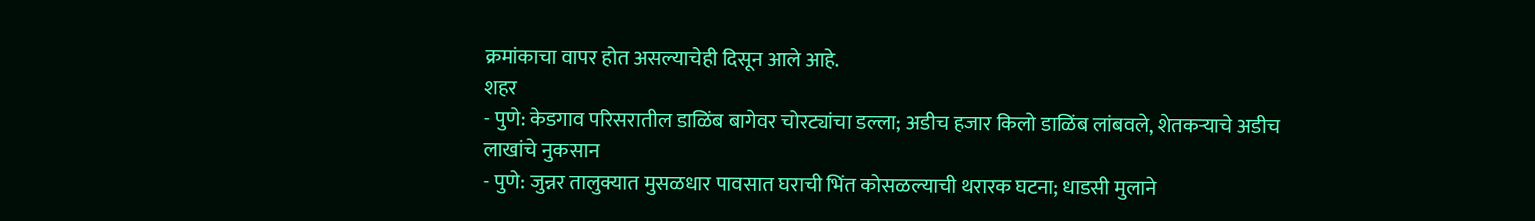क्रमांकाचा वापर होत असल्याचेही दिसून आले आहे.
शहर
- पुणे: केडगाव परिसरातील डाळिंब बागेवर चोरट्यांचा डल्ला; अडीच हजार किलो डाळिंब लांबवले, शेतकऱ्याचे अडीच लाखांचे नुकसान
- पुणे: जुन्नर तालुक्यात मुसळधार पावसात घराची भिंत कोसळल्याची थरारक घटना; धाडसी मुलाने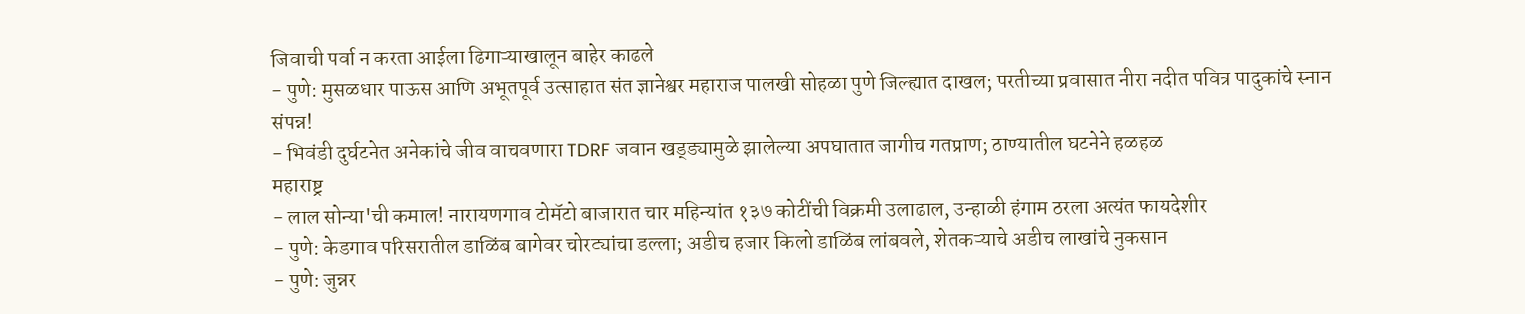जिवाची पर्वा न करता आईला ढिगाऱ्याखालून बाहेर काढले
- पुणे: मुसळधार पाऊस आणि अभूतपूर्व उत्साहात संत ज्ञानेश्वर महाराज पालखी सोहळा पुणे जिल्ह्यात दाखल; परतीच्या प्रवासात नीरा नदीत पवित्र पादुकांचे स्नान संपन्न!
- भिवंडी दुर्घटनेत अनेकांचे जीव वाचवणारा TDRF जवान खड्ड्यामुळे झालेल्या अपघातात जागीच गतप्राण; ठाण्यातील घटनेने हळहळ
महाराष्ट्र
- लाल सोन्या'ची कमाल! नारायणगाव टोमॅटो बाजारात चार महिन्यांत १३७ कोटींची विक्रमी उलाढाल, उन्हाळी हंगाम ठरला अत्यंत फायदेशीर
- पुणे: केडगाव परिसरातील डाळिंब बागेवर चोरट्यांचा डल्ला; अडीच हजार किलो डाळिंब लांबवले, शेतकऱ्याचे अडीच लाखांचे नुकसान
- पुणे: जुन्नर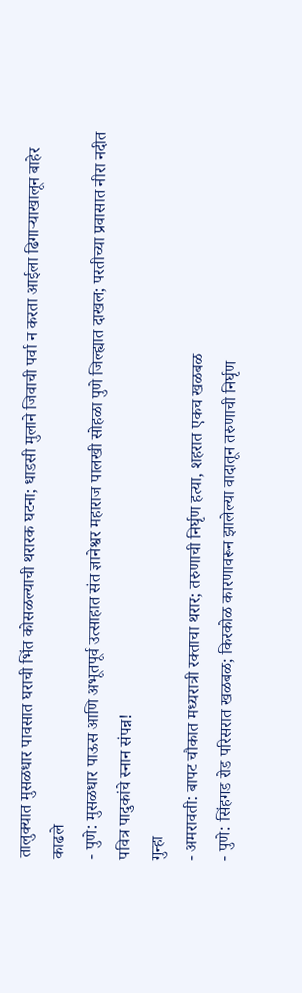तालुक्यात मुसळधार पावसात घराची भिंत कोसळल्याची थरारक घटना; धाडसी मुलाने जिवाची पर्वा न करता आईला ढिगाऱ्याखालून बाहेर काढले
- पुणे: मुसळधार पाऊस आणि अभूतपूर्व उत्साहात संत ज्ञानेश्वर महाराज पालखी सोहळा पुणे जिल्ह्यात दाखल; परतीच्या प्रवासात नीरा नदीत पवित्र पादुकांचे स्नान संपन्न!
गुन्हा
- अमरावती: बापट चौकात मध्यरात्री रक्ताचा थरार; तरुणाची निर्घृण हत्या, शहरात एकच खळबळ
- पुणे: सिंहगड रोड परिसरात खळबळ; किरकोळ कारणावरून झालेल्या वादातून तरुणाची निर्घृण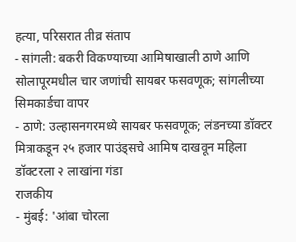हत्या, परिसरात तीव्र संताप
- सांगली: बकरी विकण्याच्या आमिषाखाली ठाणे आणि सोलापूरमधील चार जणांची सायबर फसवणूक; सांगलीच्या सिमकार्डचा वापर
- ठाणे: उल्हासनगरमध्ये सायबर फसवणूक; लंडनच्या डॉक्टर मित्राकडून २५ हजार पाउंड्सचे आमिष दाखवून महिला डॉक्टरला २ लाखांना गंडा
राजकीय
- मुंबई: 'आंबा चोरला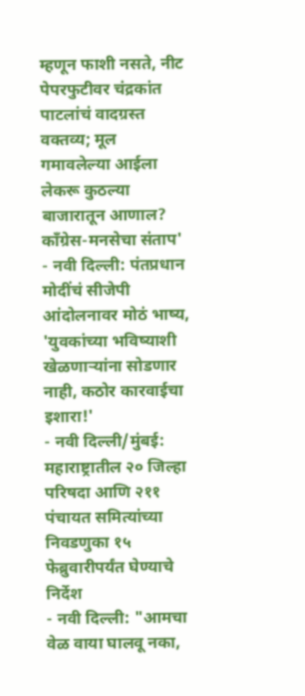म्हणून फाशी नसते, नीट पेपरफुटीवर चंद्रकांत पाटलांचं वादग्रस्त वक्तव्य; मूल गमावलेल्या आईला लेकरू कुठल्या बाजारातून आणाल? काँग्रेस-मनसेचा संताप'
- नवी दिल्ली: पंतप्रधान मोदींचं सीजेपी आंदोलनावर मोठं भाष्य, 'युवकांच्या भविष्याशी खेळणाऱ्यांना सोडणार नाही, कठोर कारवाईचा इशारा!'
- नवी दिल्ली/मुंबई: महाराष्ट्रातील २० जिल्हा परिषदा आणि २११ पंचायत समित्यांच्या निवडणुका १५ फेब्रुवारीपर्यंत घेण्याचे निर्देश
- नवी दिल्ली: "आमचा वेळ वाया घालवू नका,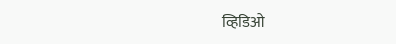व्हिडिओ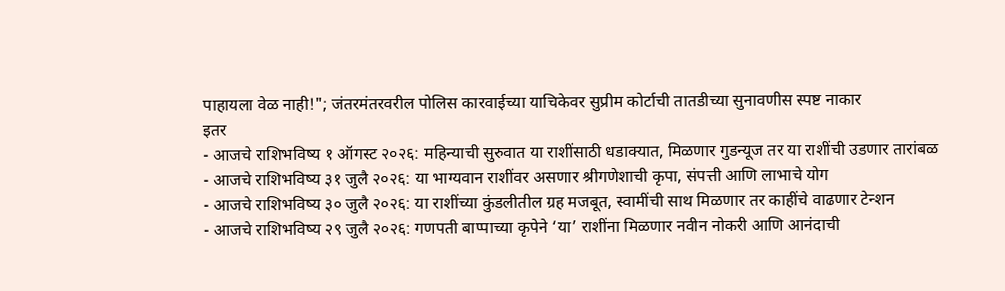पाहायला वेळ नाही!"; जंतरमंतरवरील पोलिस कारवाईच्या याचिकेवर सुप्रीम कोर्टाची तातडीच्या सुनावणीस स्पष्ट नाकार
इतर
- आजचे राशिभविष्य १ ऑगस्ट २०२६: महिन्याची सुरुवात या राशींसाठी धडाक्यात, मिळणार गुडन्यूज तर या राशींची उडणार तारांबळ
- आजचे राशिभविष्य ३१ जुलै २०२६: या भाग्यवान राशींवर असणार श्रीगणेशाची कृपा, संपत्ती आणि लाभाचे योग
- आजचे राशिभविष्य ३० जुलै २०२६: या राशींच्या कुंडलीतील ग्रह मजबूत, स्वामींची साथ मिळणार तर काहींचे वाढणार टेन्शन
- आजचे राशिभविष्य २९ जुलै २०२६: गणपती बाप्पाच्या कृपेने ‘या’ राशींना मिळणार नवीन नोकरी आणि आनंदाची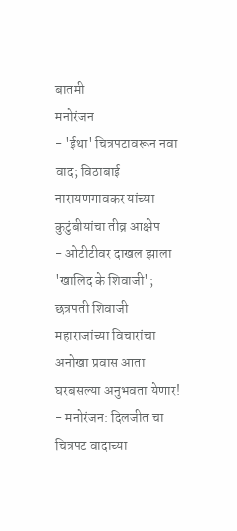बातमी
मनोरंजन
- 'ईथा' चित्रपटावरून नवा वाद; विठाबाई नारायणगावकर यांच्या कुटुंबीयांचा तीव्र आक्षेप
- ओटीटीवर दाखल झाला 'खालिद के शिवाजी'; छत्रपती शिवाजी महाराजांच्या विचारांचा अनोखा प्रवास आता घरबसल्या अनुभवता येणार!
- मनोरंजन: दिलजीत चा चित्रपट वादाच्या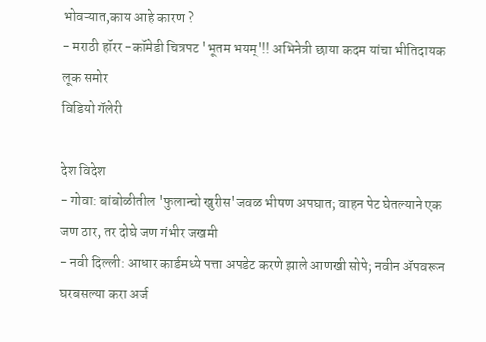भोवऱ्यात,काय आहे कारण ?
- मराठी हॉरर -कॉमेडी चित्रपट 'भूतम भयम्'!! अभिनेत्री छाया कदम यांचा भीतिदायक लूक समोर
विडियो गॅलेरी

देश विदेश
- गोवा: बांबोळीतील 'फुलान्चो खुरीस'जवळ भीषण अपघात; वाहन पेट घेतल्याने एक जण ठार, तर दोघे जण गंभीर जखमी
- नवी दिल्ली: आधार कार्डमध्ये पत्ता अपडेट करणे झाले आणखी सोपे; नवीन ॲपवरून घरबसल्या करा अर्ज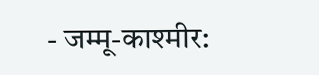- जम्मू-काश्मीर: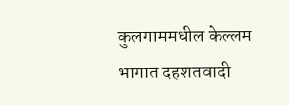कुलगाममधील केल्लम भागात दहशतवादी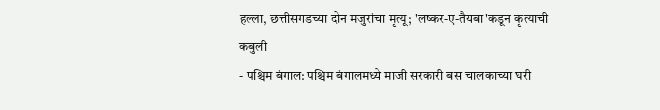हल्ला, छत्तीसगडच्या दोन मजुरांचा मृत्यू; 'लष्कर-ए-तैयबा'कडून कृत्याची कबुली
- पश्चिम बंगाल: पश्चिम बंगालमध्ये माजी सरकारी बस चालकाच्या घरी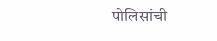पोलिसांची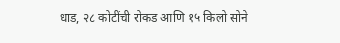धाड, २८ कोटींची रोकड आणि १५ किलो सोने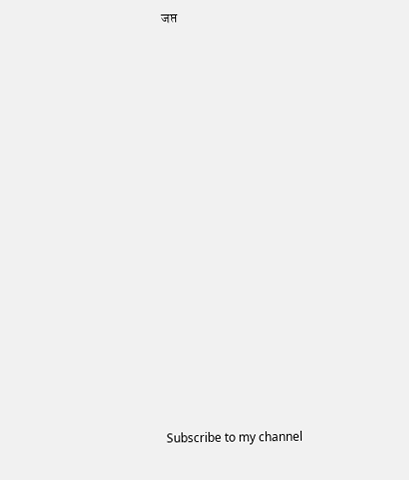जप्त



























Subscribe to my channel